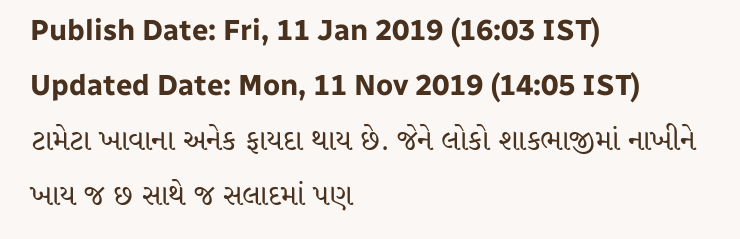Publish Date: Fri, 11 Jan 2019 (16:03 IST)
Updated Date: Mon, 11 Nov 2019 (14:05 IST)
ટામેટા ખાવાના અનેક ફાયદા થાય છે. જેને લોકો શાકભાજીમાં નાખીને ખાય જ છ સાથે જ સલાદમાં પણ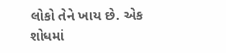લોકો તેને ખાય છે. એક શોધમાં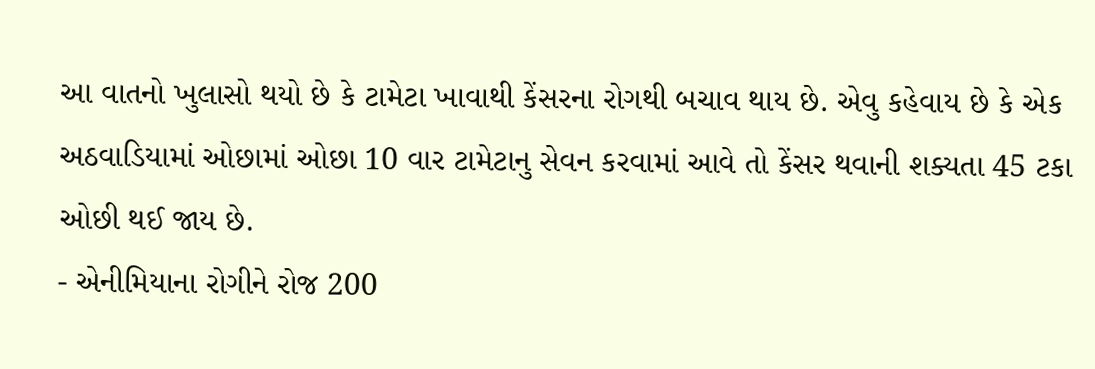આ વાતનો ખુલાસો થયો છે કે ટામેટા ખાવાથી કેંસરના રોગથી બચાવ થાય છે. એવુ કહેવાય છે કે એક અઠવાડિયામાં ઓછામાં ઓછા 10 વાર ટામેટાનુ સેવન કરવામાં આવે તો કેંસર થવાની શક્યતા 45 ટકા ઓછી થઈ જાય છે.
- એનીમિયાના રોગીને રોજ 200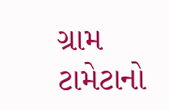ગ્રામ ટામેટાનો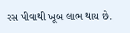રસ પીવાથી ખૂબ લાભ થાય છે.